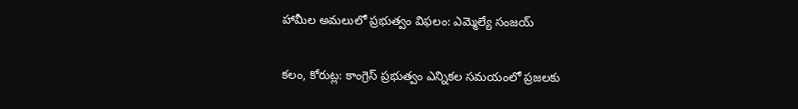హామీల అమలులో ప్రభుత్వం విఫలం: ఎమ్మెల్యే సంజయ్‌

కలం, కోరుట్ల: కాంగ్రెస్ ప్రభుత్వం ఎన్నికల సమయంలో ప్రజలకు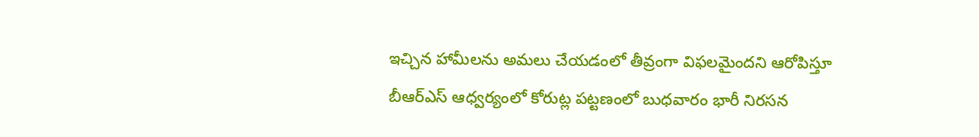ఇచ్చిన హామీలను అమలు చేయడంలో తీవ్రంగా విఫలమైందని ఆరోపిస్తూ బీఆర్‌ఎస్ ఆధ్వర్యంలో కోరుట్ల పట్టణంలో బుధవారం భారీ నిరసన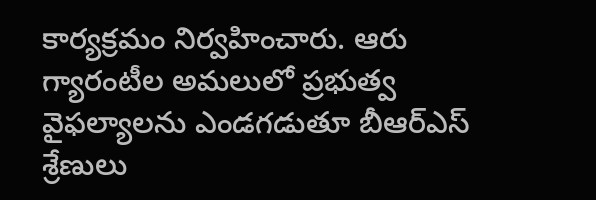కార్యక్రమం నిర్వహించారు. ఆరు గ్యారంటీల అమలులో ప్రభుత్వ వైఫల్యాలను ఎండగడుతూ బీఆర్‌ఎస్ శ్రేణులు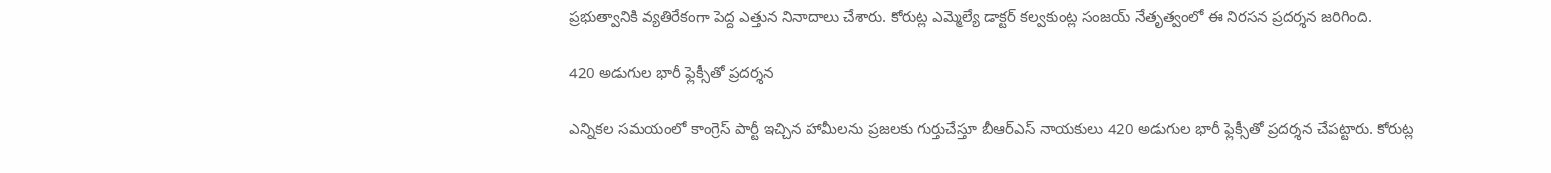ప్రభుత్వానికి వ్యతిరేకంగా పెద్ద ఎత్తున నినాదాలు చేశారు. కోరుట్ల ఎమ్మెల్యే డాక్టర్ కల్వకుంట్ల సంజయ్ నేతృత్వంలో ఈ నిరసన ప్రదర్శన జరిగింది.

420 అడుగుల భారీ ఫ్లెక్సీతో ప్రదర్శన

ఎన్నికల సమయంలో కాంగ్రెస్ పార్టీ ఇచ్చిన హామీలను ప్రజలకు గుర్తుచేస్తూ బీఆర్‌ఎస్ నాయకులు 420 అడుగుల భారీ ఫ్లెక్సీతో ప్రదర్శన చేపట్టారు. కోరుట్ల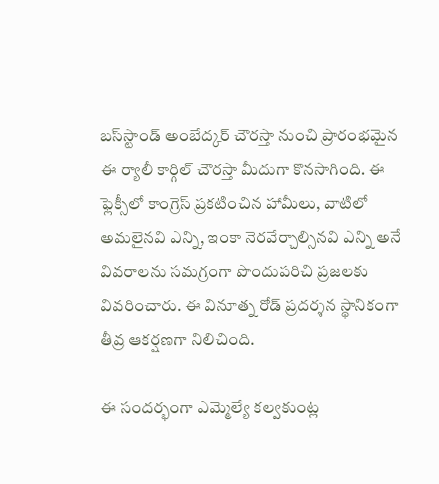బస్‌స్టాండ్ అంబేద్కర్ చౌరస్తా నుంచి ప్రారంభమైన ఈ ర్యాలీ కార్గిల్ చౌరస్తా మీదుగా కొనసాగింది. ఈ ఫ్లెక్సీలో కాంగ్రెస్ ప్రకటించిన హామీలు, వాటిలో అమలైనవి ఎన్ని, ఇంకా నెరవేర్చాల్సినవి ఎన్ని అనే వివరాలను సమగ్రంగా పొందుపరిచి ప్రజలకు వివరించారు. ఈ వినూత్న రోడ్ ప్రదర్శన స్థానికంగా తీవ్ర ఆకర్షణగా నిలిచింది.

ఈ సందర్భంగా ఎమ్మెల్యే కల్వకుంట్ల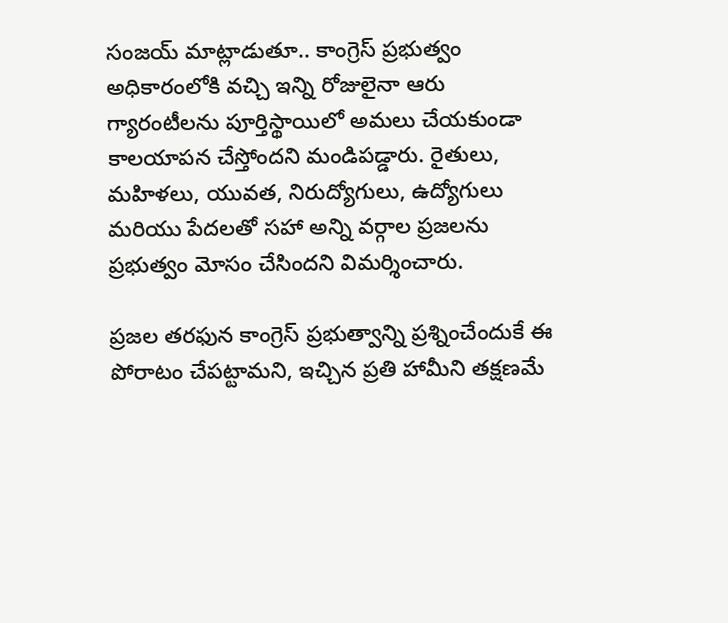సంజయ్ మాట్లాడుతూ.. కాంగ్రెస్ ప్రభుత్వం అధికారంలోకి వచ్చి ఇన్ని రోజులైనా ఆరు గ్యారంటీలను పూర్తిస్థాయిలో అమలు చేయకుండా కాలయాపన చేస్తోందని మండిపడ్డారు. రైతులు, మహిళలు, యువత, నిరుద్యోగులు, ఉద్యోగులు మరియు పేదలతో సహా అన్ని వర్గాల ప్రజలను ప్రభుత్వం మోసం చేసిందని విమర్శించారు.

ప్రజల తరఫున కాంగ్రెస్ ప్రభుత్వాన్ని ప్రశ్నించేందుకే ఈ పోరాటం చేపట్టామని, ఇచ్చిన ప్రతి హామీని తక్షణమే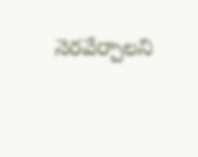నెరవేర్చాలని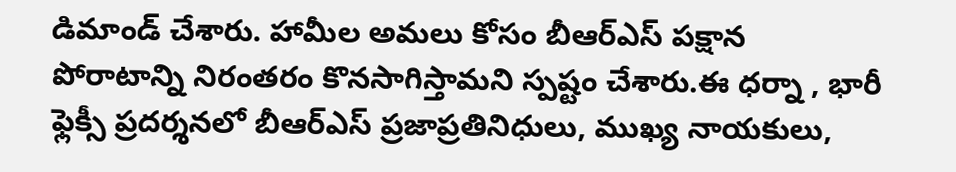డిమాండ్ చేశారు. హామీల అమలు కోసం బీఆర్‌ఎస్ పక్షాన పోరాటాన్ని నిరంతరం కొనసాగిస్తామని స్పష్టం చేశారు.ఈ ధర్నా , భారీ ఫ్లెక్సీ ప్రదర్శనలో బీఆర్‌ఎస్ ప్రజాప్రతినిధులు, ముఖ్య నాయకులు,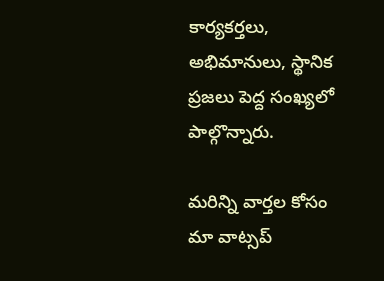కార్యకర్తలు, అభిమానులు, స్థానిక ప్రజలు పెద్ద సంఖ్యలో పాల్గొన్నారు.

మ‌రిన్ని వార్త‌ల కోసం మా వాట్స‌ప్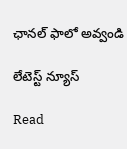ఛాన‌ల్ ఫాలో అవ్వండి

లేటెస్ట్ న్యూస్‌

Read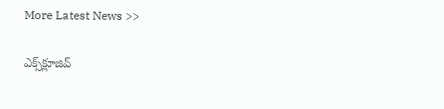More Latest News >>

ఎక్స్‌క్లూజివ్‌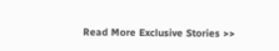Read More Exclusive Stories >>